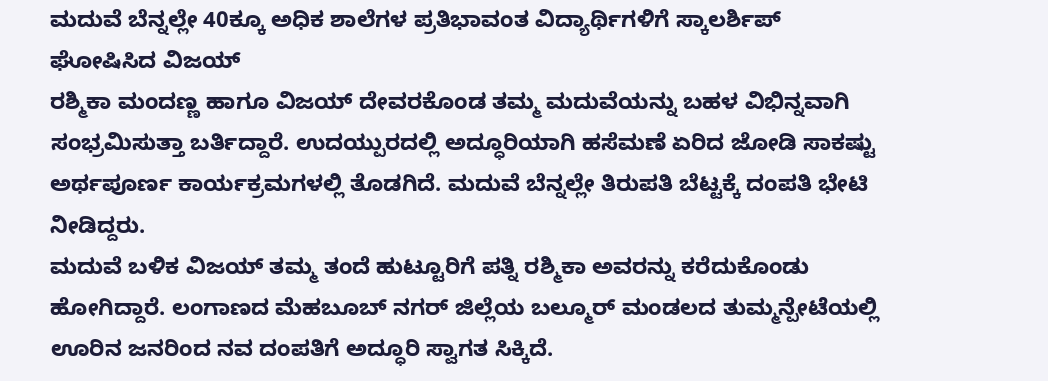ಮದುವೆ ಬೆನ್ನಲ್ಲೇ 40ಕ್ಕೂ ಅಧಿಕ ಶಾಲೆಗಳ ಪ್ರತಿಭಾವಂತ ವಿದ್ಯಾರ್ಥಿಗಳಿಗೆ ಸ್ಕಾಲರ್ಶಿಪ್ ಘೋಷಿಸಿದ ವಿಜಯ್
ರಶ್ಮಿಕಾ ಮಂದಣ್ಣ ಹಾಗೂ ವಿಜಯ್ ದೇವರಕೊಂಡ ತಮ್ಮ ಮದುವೆಯನ್ನು ಬಹಳ ವಿಭಿನ್ನವಾಗಿ ಸಂಭ್ರಮಿಸುತ್ತಾ ಬರ್ತಿದ್ದಾರೆ. ಉದಯ್ಪುರದಲ್ಲಿ ಅದ್ಧೂರಿಯಾಗಿ ಹಸೆಮಣೆ ಏರಿದ ಜೋಡಿ ಸಾಕಷ್ಟು ಅರ್ಥಪೂರ್ಣ ಕಾರ್ಯಕ್ರಮಗಳಲ್ಲಿ ತೊಡಗಿದೆ. ಮದುವೆ ಬೆನ್ನಲ್ಲೇ ತಿರುಪತಿ ಬೆಟ್ಟಕ್ಕೆ ದಂಪತಿ ಭೇಟಿ ನೀಡಿದ್ದರು.
ಮದುವೆ ಬಳಿಕ ವಿಜಯ್ ತಮ್ಮ ತಂದೆ ಹುಟ್ಟೂರಿಗೆ ಪತ್ನಿ ರಶ್ಮಿಕಾ ಅವರನ್ನು ಕರೆದುಕೊಂಡು ಹೋಗಿದ್ದಾರೆ. ಲಂಗಾಣದ ಮೆಹಬೂಬ್ ನಗರ್ ಜಿಲ್ಲೆಯ ಬಲ್ಮೂರ್ ಮಂಡಲದ ತುಮ್ಮನ್ಪೇಟೆಯಲ್ಲಿ ಊರಿನ ಜನರಿಂದ ನವ ದಂಪತಿಗೆ ಅದ್ಧೂರಿ ಸ್ವಾಗತ ಸಿಕ್ಕಿದೆ.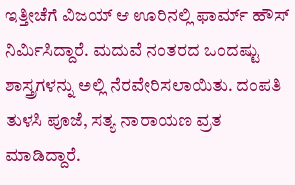ಇತ್ತೀಚೆಗೆ ವಿಜಯ್ ಆ ಊರಿನಲ್ಲಿ ಫಾರ್ಮ್ ಹೌಸ್ ನಿರ್ಮಿಸಿದ್ದಾರೆ. ಮದುವೆ ನಂತರದ ಒಂದಷ್ಟು ಶಾಸ್ತ್ರಗಳನ್ನು ಅಲ್ಲಿ ನೆರವೇರಿಸಲಾಯಿತು. ದಂಪತಿ ತುಳಸಿ ಪೂಜೆ, ಸತ್ಯ ನಾರಾಯಣ ವ್ರತ ಮಾಡಿದ್ದಾರೆ.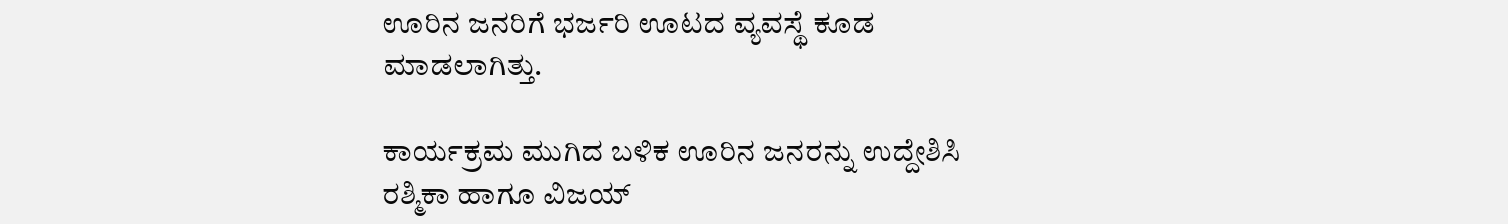ಊರಿನ ಜನರಿಗೆ ಭರ್ಜರಿ ಊಟದ ವ್ಯವಸ್ಥೆ ಕೂಡ ಮಾಡಲಾಗಿತ್ತು.

ಕಾರ್ಯಕ್ರಮ ಮುಗಿದ ಬಳಿಕ ಊರಿನ ಜನರನ್ನು ಉದ್ದೇಶಿಸಿ ರಶ್ಮಿಕಾ ಹಾಗೂ ವಿಜಯ್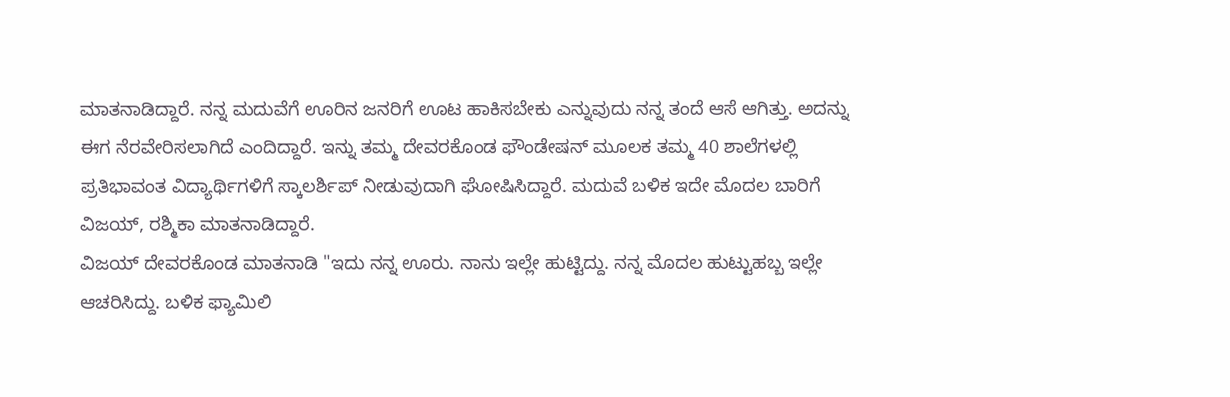ಮಾತನಾಡಿದ್ದಾರೆ. ನನ್ನ ಮದುವೆಗೆ ಊರಿನ ಜನರಿಗೆ ಊಟ ಹಾಕಿಸಬೇಕು ಎನ್ನುವುದು ನನ್ನ ತಂದೆ ಆಸೆ ಆಗಿತ್ತು. ಅದನ್ನು ಈಗ ನೆರವೇರಿಸಲಾಗಿದೆ ಎಂದಿದ್ದಾರೆ. ಇನ್ನು ತಮ್ಮ ದೇವರಕೊಂಡ ಫೌಂಡೇಷನ್ ಮೂಲಕ ತಮ್ಮ 40 ಶಾಲೆಗಳಲ್ಲಿ ಪ್ರತಿಭಾವಂತ ವಿದ್ಯಾರ್ಥಿಗಳಿಗೆ ಸ್ಕಾಲರ್ಶಿಪ್ ನೀಡುವುದಾಗಿ ಘೋಷಿಸಿದ್ದಾರೆ. ಮದುವೆ ಬಳಿಕ ಇದೇ ಮೊದಲ ಬಾರಿಗೆ ವಿಜಯ್, ರಶ್ಮಿಕಾ ಮಾತನಾಡಿದ್ದಾರೆ.
ವಿಜಯ್ ದೇವರಕೊಂಡ ಮಾತನಾಡಿ "ಇದು ನನ್ನ ಊರು. ನಾನು ಇಲ್ಲೇ ಹುಟ್ಟಿದ್ದು. ನನ್ನ ಮೊದಲ ಹುಟ್ಟುಹಬ್ಬ ಇಲ್ಲೇ ಆಚರಿಸಿದ್ದು. ಬಳಿಕ ಫ್ಯಾಮಿಲಿ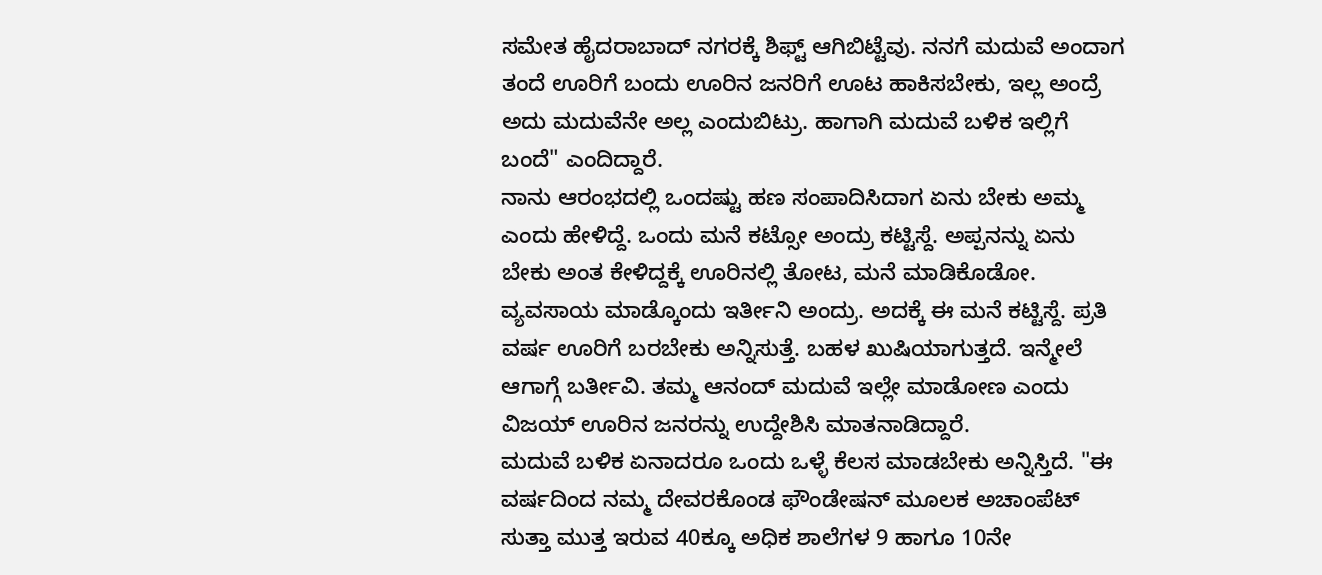ಸಮೇತ ಹೈದರಾಬಾದ್ ನಗರಕ್ಕೆ ಶಿಫ್ಟ್ ಆಗಿಬಿಟ್ಟೆವು. ನನಗೆ ಮದುವೆ ಅಂದಾಗ ತಂದೆ ಊರಿಗೆ ಬಂದು ಊರಿನ ಜನರಿಗೆ ಊಟ ಹಾಕಿಸಬೇಕು, ಇಲ್ಲ ಅಂದ್ರೆ ಅದು ಮದುವೆನೇ ಅಲ್ಲ ಎಂದುಬಿಟ್ರು. ಹಾಗಾಗಿ ಮದುವೆ ಬಳಿಕ ಇಲ್ಲಿಗೆ ಬಂದೆ" ಎಂದಿದ್ದಾರೆ.
ನಾನು ಆರಂಭದಲ್ಲಿ ಒಂದಷ್ಟು ಹಣ ಸಂಪಾದಿಸಿದಾಗ ಏನು ಬೇಕು ಅಮ್ಮ ಎಂದು ಹೇಳಿದ್ದೆ. ಒಂದು ಮನೆ ಕಟ್ಸೋ ಅಂದ್ರು ಕಟ್ಟಿಸ್ದೆ. ಅಪ್ಪನನ್ನು ಏನು ಬೇಕು ಅಂತ ಕೇಳಿದ್ದಕ್ಕೆ ಊರಿನಲ್ಲಿ ತೋಟ, ಮನೆ ಮಾಡಿಕೊಡೋ. ವ್ಯವಸಾಯ ಮಾಡ್ಕೊಂದು ಇರ್ತೀನಿ ಅಂದ್ರು. ಅದಕ್ಕೆ ಈ ಮನೆ ಕಟ್ಟಿಸ್ದೆ. ಪ್ರತಿ ವರ್ಷ ಊರಿಗೆ ಬರಬೇಕು ಅನ್ನಿಸುತ್ತೆ. ಬಹಳ ಖುಷಿಯಾಗುತ್ತದೆ. ಇನ್ಮೇಲೆ ಆಗಾಗ್ಗೆ ಬರ್ತೀವಿ. ತಮ್ಮ ಆನಂದ್ ಮದುವೆ ಇಲ್ಲೇ ಮಾಡೋಣ ಎಂದು ವಿಜಯ್ ಊರಿನ ಜನರನ್ನು ಉದ್ದೇಶಿಸಿ ಮಾತನಾಡಿದ್ದಾರೆ.
ಮದುವೆ ಬಳಿಕ ಏನಾದರೂ ಒಂದು ಒಳ್ಳೆ ಕೆಲಸ ಮಾಡಬೇಕು ಅನ್ನಿಸ್ತಿದೆ. "ಈ ವರ್ಷದಿಂದ ನಮ್ಮ ದೇವರಕೊಂಡ ಫೌಂಡೇಷನ್ ಮೂಲಕ ಅಚಾಂಪೆಟ್ ಸುತ್ತಾ ಮುತ್ತ ಇರುವ 40ಕ್ಕೂ ಅಧಿಕ ಶಾಲೆಗಳ 9 ಹಾಗೂ 10ನೇ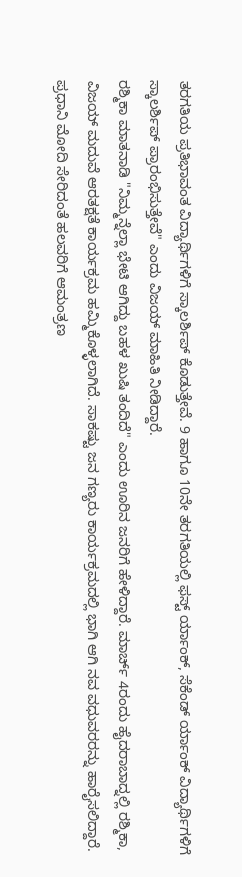ತರಗತಿಯ ಪ್ರತಿಭಾವಂತ ವಿದ್ಯಾರ್ಥಿಗಳಿಗೆ ಸ್ಕಾಲರ್ಶಿಪ್ ಕೊಡುತ್ತೇವೆ. 9 ಹಾಗೂ 10ನೇ ತರಗತಿಯಲ್ಲಿ ಫಸ್ಟ್ ರ್ಯಾಂಕ್, ಸೆಕೆಂಡ್ ರ್ಯಾಂಕ್ ವಿದ್ಯಾರ್ಥಿಗಳಿಗೆ ಸ್ಕಾಲರ್ಶಿಪ್ ಪ್ರಾರಂಭಿಸುತ್ತೇವೆ" ಎಂದು ವಿಜಯ್ ಮಾಹಿತಿ ನೀಡಿದ್ದಾರೆ.
ರಶ್ಮಿಕಾ ಮಾತನಾಡಿ "ನಿಮ್ಮನ್ನೆಲ್ಲಾ ಭೇಟಿ ಆಗಿದ್ದು ಬಹಳ ಖುಷಿ ತಂದಿದೆ" ಎಂದು ಊರಿನ ಜನರಿಗೆ ಹೇಳಿದ್ದಾರೆ. ಮಾರ್ಚ್ 4ರಂದು ಹೈದರಾಬಾದ್ನಲ್ಲಿ ರಶ್ಮಿಕಾ, ವಿಜಯ್ ಮದುವೆ ಆರತಕ್ಷತೆ ಕಾರ್ಯಕ್ರಮ ಹಮ್ಮಿಕೊಳ್ಳಲಾಗಿದೆ. ಸಾಕಷ್ಟು ಜನ ಗಣ್ಯರು ಕಾರ್ಯಕ್ರಮದಲ್ಲಿ ಭಾಗಿ ಆಗಿ ನವ ವಧುವರರನ್ನು ಹಾರೈಸಲಿದ್ದಾರೆ. ಪ್ರಧಾನಿ ಮೋದಿ ಸೇರಿದಂತೆ ಹಲವರಿಗೆ ಆಮಂತ್ರಣ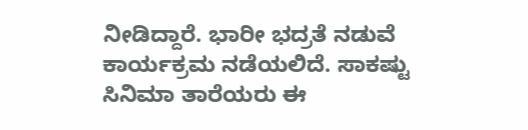ನೀಡಿದ್ದಾರೆ. ಭಾರೀ ಭದ್ರತೆ ನಡುವೆ ಕಾರ್ಯಕ್ರಮ ನಡೆಯಲಿದೆ. ಸಾಕಷ್ಟು ಸಿನಿಮಾ ತಾರೆಯರು ಈ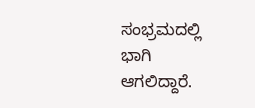ಸಂಭ್ರಮದಲ್ಲಿ ಭಾಗಿ ಆಗಲಿದ್ದಾರೆ.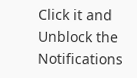Click it and Unblock the Notifications